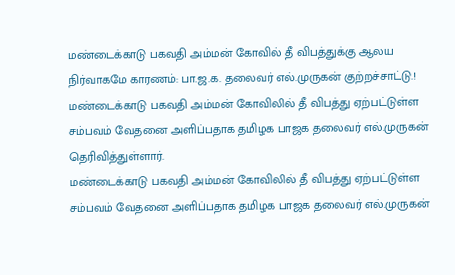மண்டைக்காடு பகவதி அம்மன் கோவில் தீ விபத்துக்கு ஆலய நிர்வாகமே காரணம்: பா.ஜ.க. தலைவர் எல்.முருகன் குற்றச்சாட்டு.!
மண்டைக்காடு பகவதி அம்மன் கோவிலில் தீ விபத்து ஏற்பட்டுள்ள சம்பவம் வேதனை அளிப்பதாக தமிழக பாஜக தலைவர் எல்.முருகன் தெரிவித்துள்ளார்.
மண்டைக்காடு பகவதி அம்மன் கோவிலில் தீ விபத்து ஏற்பட்டுள்ள சம்பவம் வேதனை அளிப்பதாக தமிழக பாஜக தலைவர் எல்.முருகன்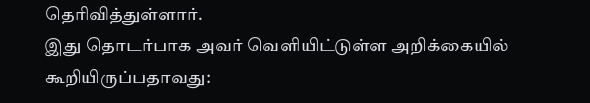தெரிவித்துள்ளார்.
இது தொடர்பாக அவர் வெளியிட்டுள்ள அறிக்கையில் கூறியிருப்பதாவது: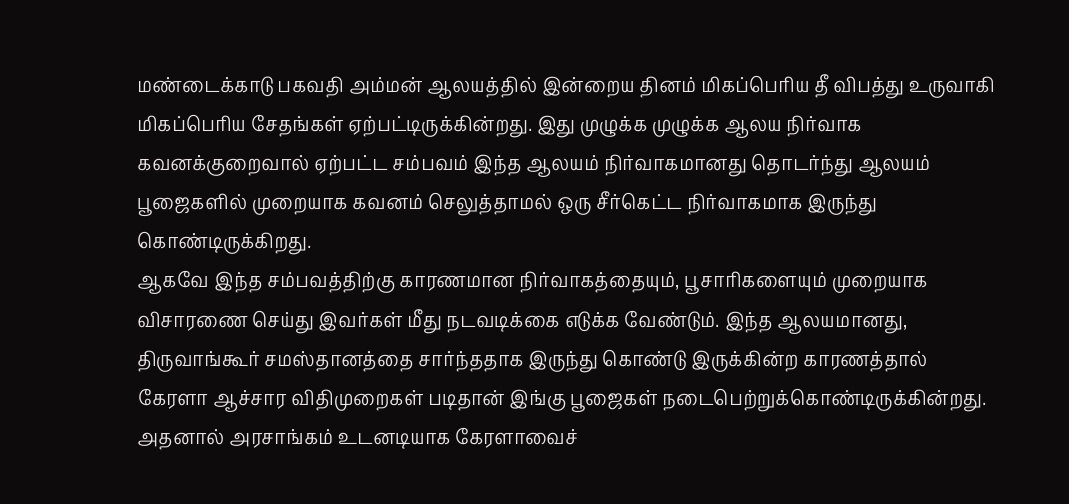மண்டைக்காடு பகவதி அம்மன் ஆலயத்தில் இன்றைய தினம் மிகப்பெரிய தீ விபத்து உருவாகி மிகப்பெரிய சேதங்கள் ஏற்பட்டிருக்கின்றது. இது முழுக்க முழுக்க ஆலய நிர்வாக கவனக்குறைவால் ஏற்பட்ட சம்பவம் இந்த ஆலயம் நிர்வாகமானது தொடர்ந்து ஆலயம் பூஜைகளில் முறையாக கவனம் செலுத்தாமல் ஒரு சீர்கெட்ட நிர்வாகமாக இருந்து கொண்டிருக்கிறது.
ஆகவே இந்த சம்பவத்திற்கு காரணமான நிர்வாகத்தையும், பூசாரிகளையும் முறையாக விசாரணை செய்து இவர்கள் மீது நடவடிக்கை எடுக்க வேண்டும். இந்த ஆலயமானது, திருவாங்கூர் சமஸ்தானத்தை சார்ந்ததாக இருந்து கொண்டு இருக்கின்ற காரணத்தால் கேரளா ஆச்சார விதிமுறைகள் படிதான் இங்கு பூஜைகள் நடைபெற்றுக்கொண்டிருக்கின்றது.
அதனால் அரசாங்கம் உடனடியாக கேரளாவைச்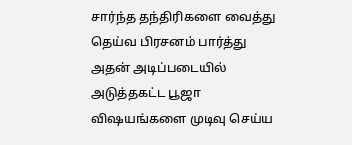சார்ந்த தந்திரிகளை வைத்து தெய்வ பிரசனம் பார்த்து அதன் அடிப்படையில் அடுத்தகட்ட பூஜா விஷயங்களை முடிவு செய்ய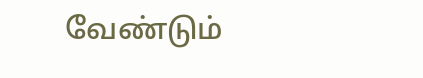வேண்டும்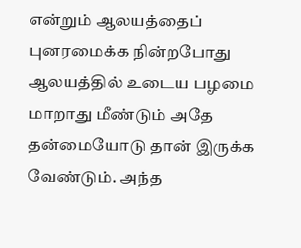என்றும் ஆலயத்தைப் புனரமைக்க நின்றபோது ஆலயத்தில் உடைய பழமை மாறாது மீண்டும் அதே தன்மையோடு தான் இருக்க வேண்டும். அந்த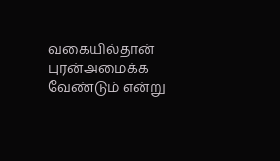வகையில்தான் புரன்அமைக்க வேண்டும் என்று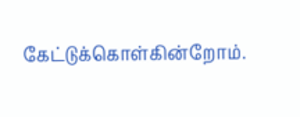கேட்டுக்கொள்கின்றோம்.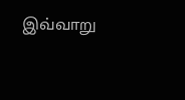இவ்வாறு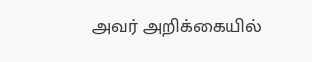அவர் அறிக்கையில்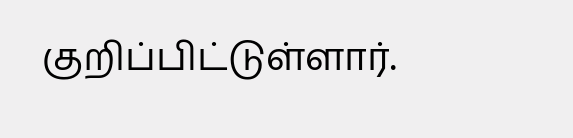குறிப்பிட்டுள்ளார்.